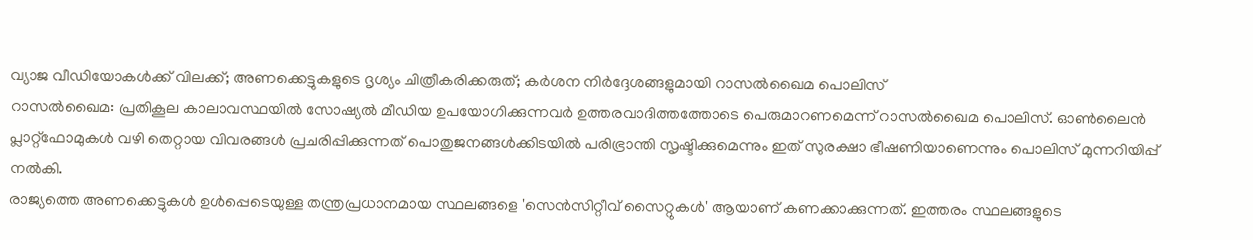വ്യാജ വീഡിയോകൾക്ക് വിലക്ക്; അണക്കെട്ടുകളുടെ ദൃശ്യം ചിത്രീകരിക്കരുത്; കർശന നിർദ്ദേശങ്ങളുമായി റാസൽഖൈമ പൊലിസ്
റാസൽഖൈമ: പ്രതികൂല കാലാവസ്ഥയിൽ സോഷ്യൽ മീഡിയ ഉപയോഗിക്കുന്നവർ ഉത്തരവാദിത്തത്തോടെ പെരുമാറണമെന്ന് റാസൽഖൈമ പൊലിസ്. ഓൺലൈൻ പ്ലാറ്റ്ഫോമുകൾ വഴി തെറ്റായ വിവരങ്ങൾ പ്രചരിപ്പിക്കുന്നത് പൊതുജനങ്ങൾക്കിടയിൽ പരിഭ്രാന്തി സൃഷ്ടിക്കുമെന്നും ഇത് സുരക്ഷാ ഭീഷണിയാണെന്നും പൊലിസ് മുന്നറിയിപ്പ് നൽകി.
രാജ്യത്തെ അണക്കെട്ടുകൾ ഉൾപ്പെടെയുള്ള തന്ത്രപ്രധാനമായ സ്ഥലങ്ങളെ 'സെൻസിറ്റീവ് സൈറ്റുകൾ' ആയാണ് കണക്കാക്കുന്നത്. ഇത്തരം സ്ഥലങ്ങളുടെ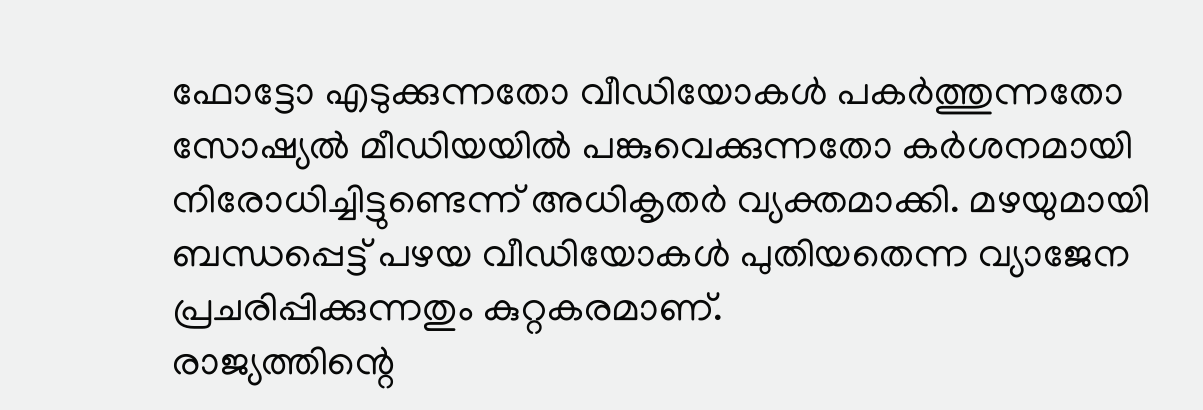ഫോട്ടോ എടുക്കുന്നതോ വീഡിയോകൾ പകർത്തുന്നതോ സോഷ്യൽ മീഡിയയിൽ പങ്കുവെക്കുന്നതോ കർശനമായി നിരോധിച്ചിട്ടുണ്ടെന്ന് അധികൃതർ വ്യക്തമാക്കി. മഴയുമായി ബന്ധപ്പെട്ട് പഴയ വീഡിയോകൾ പുതിയതെന്ന വ്യാജേന പ്രചരിപ്പിക്കുന്നതും കുറ്റകരമാണ്.
രാജ്യത്തിന്റെ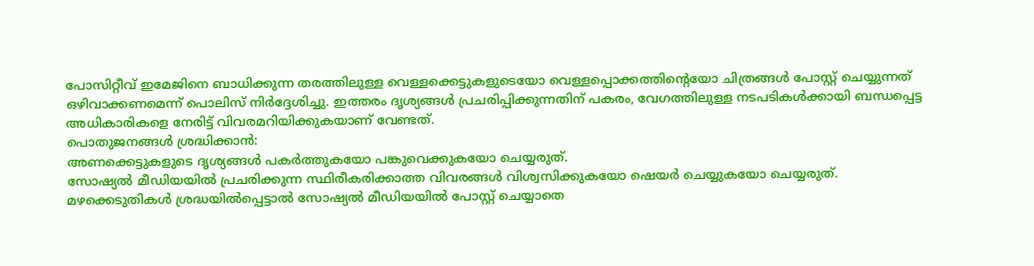പോസിറ്റീവ് ഇമേജിനെ ബാധിക്കുന്ന തരത്തിലുള്ള വെള്ളക്കെട്ടുകളുടെയോ വെള്ളപ്പൊക്കത്തിന്റെയോ ചിത്രങ്ങൾ പോസ്റ്റ് ചെയ്യുന്നത് ഒഴിവാക്കണമെന്ന് പൊലിസ് നിർദ്ദേശിച്ചു. ഇത്തരം ദൃശ്യങ്ങൾ പ്രചരിപ്പിക്കുന്നതിന് പകരം, വേഗത്തിലുള്ള നടപടികൾക്കായി ബന്ധപ്പെട്ട അധികാരികളെ നേരിട്ട് വിവരമറിയിക്കുകയാണ് വേണ്ടത്.
പൊതുജനങ്ങൾ ശ്രദ്ധിക്കാൻ:
അണക്കെട്ടുകളുടെ ദൃശ്യങ്ങൾ പകർത്തുകയോ പങ്കുവെക്കുകയോ ചെയ്യരുത്.
സോഷ്യൽ മീഡിയയിൽ പ്രചരിക്കുന്ന സ്ഥിരീകരിക്കാത്ത വിവരങ്ങൾ വിശ്വസിക്കുകയോ ഷെയർ ചെയ്യുകയോ ചെയ്യരുത്.
മഴക്കെടുതികൾ ശ്രദ്ധയിൽപ്പെട്ടാൽ സോഷ്യൽ മീഡിയയിൽ പോസ്റ്റ് ചെയ്യാതെ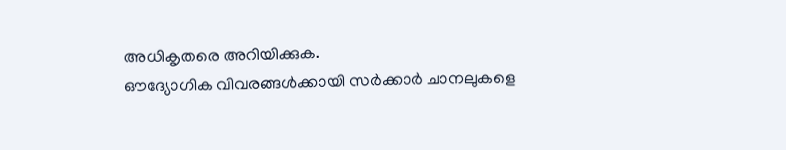അധികൃതരെ അറിയിക്കുക.
ഔദ്യോഗിക വിവരങ്ങൾക്കായി സർക്കാർ ചാനലുകളെ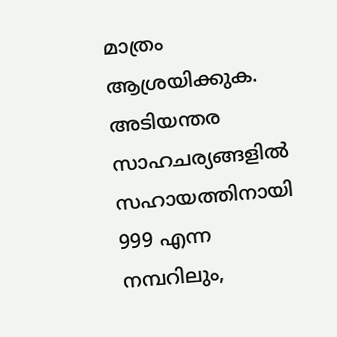മാത്രം ആശ്രയിക്കുക.
അടിയന്തര സാഹചര്യങ്ങളിൽ സഹായത്തിനായി 999 എന്ന നമ്പറിലും,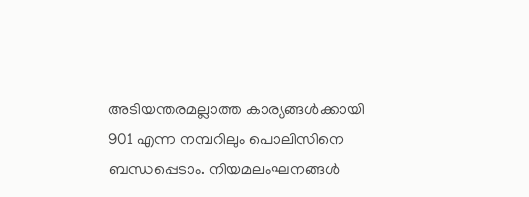അടിയന്തരമല്ലാത്ത കാര്യങ്ങൾക്കായി 901 എന്ന നമ്പറിലും പൊലിസിനെ ബന്ധപ്പെടാം. നിയമലംഘനങ്ങൾ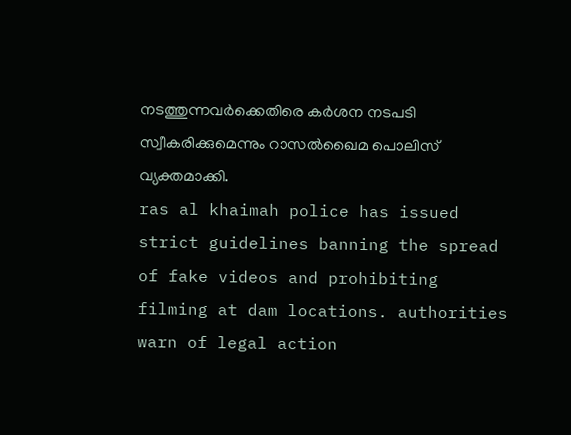നടത്തുന്നവർക്കെതിരെ കർശന നടപടി സ്വീകരിക്കുമെന്നും റാസൽഖൈമ പൊലിസ് വ്യക്തമാക്കി.
ras al khaimah police has issued strict guidelines banning the spread of fake videos and prohibiting filming at dam locations. authorities warn of legal action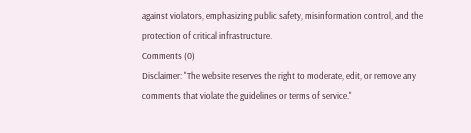against violators, emphasizing public safety, misinformation control, and the protection of critical infrastructure.
Comments (0)
Disclaimer: "The website reserves the right to moderate, edit, or remove any comments that violate the guidelines or terms of service."